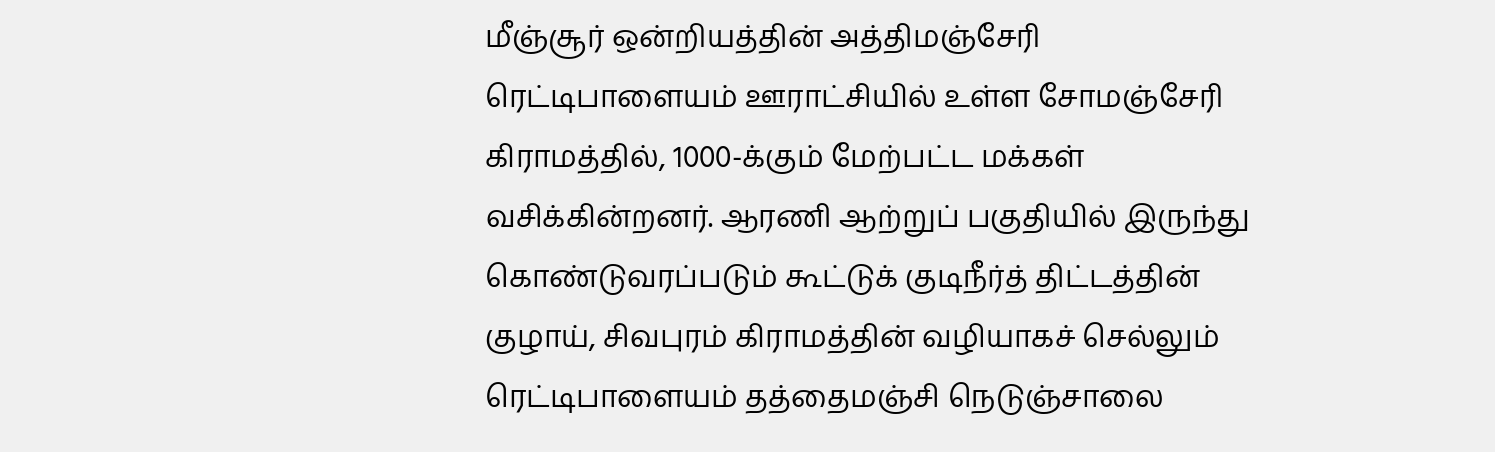மீஞ்சூர் ஒன்றியத்தின் அத்திமஞ்சேரி ரெட்டிபாளையம் ஊராட்சியில் உள்ள சோமஞ்சேரி கிராமத்தில், 1000-க்கும் மேற்பட்ட மக்கள் வசிக்கின்றனர். ஆரணி ஆற்றுப் பகுதியில் இருந்து கொண்டுவரப்படும் கூட்டுக் குடிநீர்த் திட்டத்தின் குழாய், சிவபுரம் கிராமத்தின் வழியாகச் செல்லும் ரெட்டிபாளையம் தத்தைமஞ்சி நெடுஞ்சாலை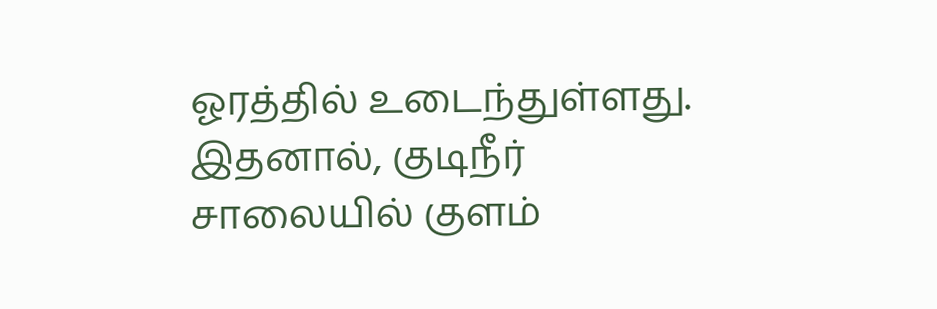ஓரத்தில் உடைந்துள்ளது. இதனால், குடிநீர் சாலையில் குளம்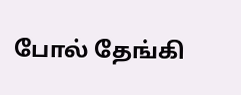போல் தேங்கி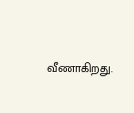வீணாகிறது.